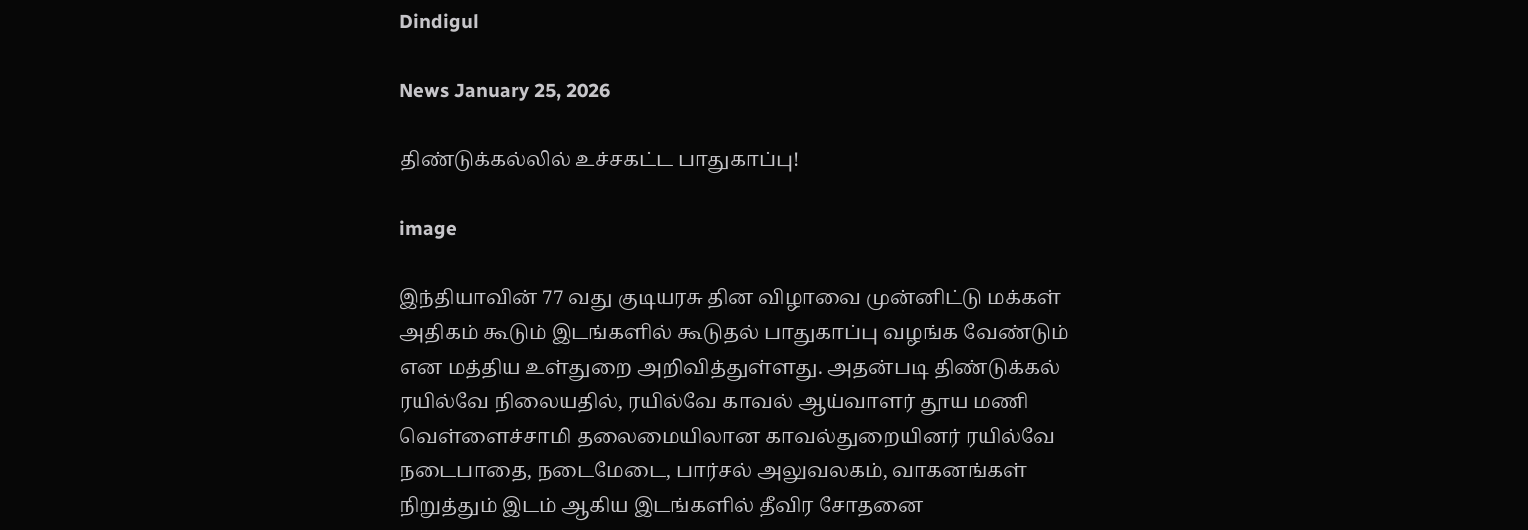Dindigul

News January 25, 2026

திண்டுக்கல்லில் உச்சகட்ட பாதுகாப்பு!

image

இந்தியாவின் 77 வது குடியரசு தின விழாவை முன்னிட்டு மக்கள் அதிகம் கூடும் இடங்களில் கூடுதல் பாதுகாப்பு வழங்க வேண்டும் என மத்திய உள்துறை அறிவித்துள்ளது. அதன்படி திண்டுக்கல் ரயில்வே நிலையதில், ரயில்வே காவல் ஆய்வாளர் தூய மணி வெள்ளைச்சாமி தலைமையிலான காவல்துறையினர் ரயில்வே நடைபாதை, நடைமேடை, பார்சல் அலுவலகம், வாகனங்கள் நிறுத்தும் இடம் ஆகிய இடங்களில் தீவிர சோதனை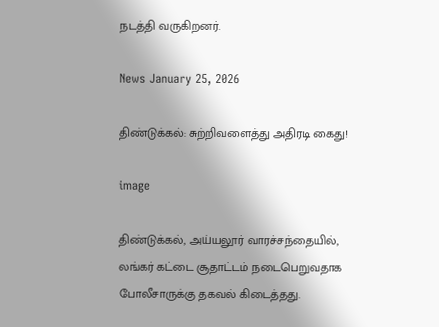நடத்தி வருகிறனர்.

News January 25, 2026

திண்டுக்கல்: சுற்றிவளைத்து அதிரடி கைது!

image

திண்டுக்கல், அய்யலூர் வாரச்சந்தையில், லங்கர் கட்டை சூதாட்டம் நடைபெறுவதாக போலீசாருக்கு தகவல் கிடைத்தது.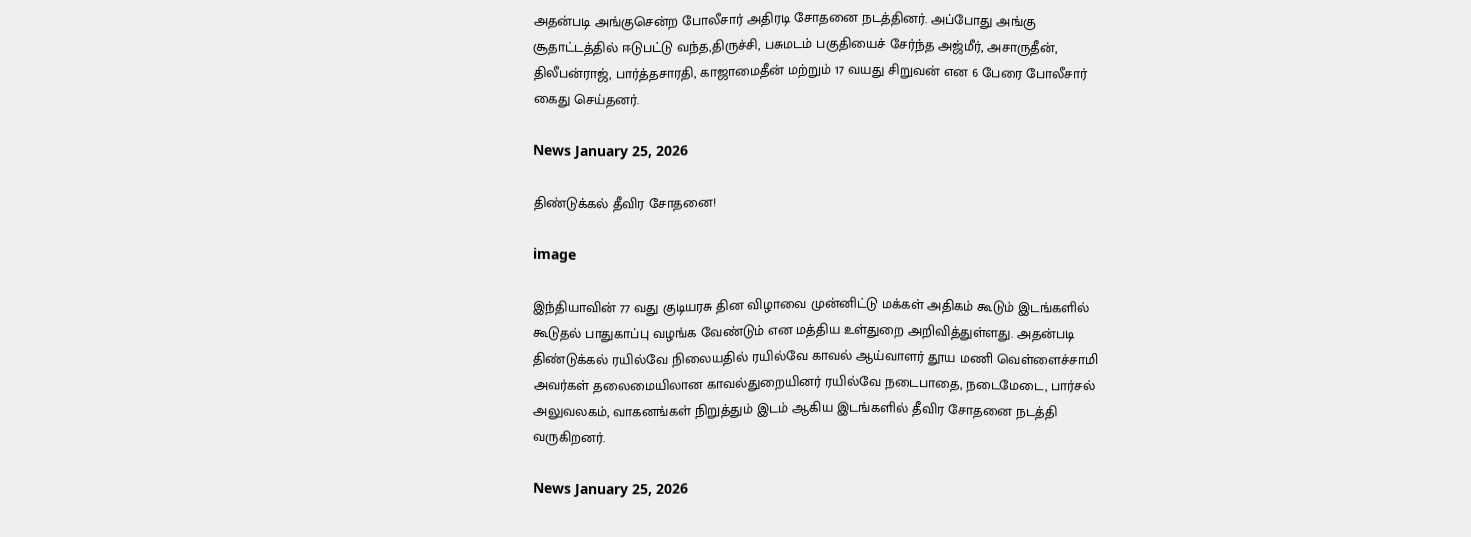அதன்படி அங்குசென்ற போலீசார் அதிரடி சோதனை நடத்தினர். அப்போது அங்கு சூதாட்டத்தில் ஈடுபட்டு வந்த,திருச்சி, பசுமடம் பகுதியைச் சேர்ந்த அஜ்மீர், அசாருதீன், திலீபன்ராஜ், பார்த்தசாரதி, காஜாமைதீன் மற்றும் 17 வயது சிறுவன் என 6 பேரை போலீசார் கைது செய்தனர்.

News January 25, 2026

திண்டுக்கல் தீவிர சோதனை!

image

இந்தியாவின் 77 வது குடியரசு தின விழாவை முன்னிட்டு மக்கள் அதிகம் கூடும் இடங்களில் கூடுதல் பாதுகாப்பு வழங்க வேண்டும் என மத்திய உள்துறை அறிவித்துள்ளது. அதன்படி திண்டுக்கல் ரயில்வே நிலையதில் ரயில்வே காவல் ஆய்வாளர் தூய மணி வெள்ளைச்சாமி அவர்கள் தலைமையிலான காவல்துறையினர் ரயில்வே நடைபாதை, நடைமேடை, பார்சல் அலுவலகம், வாகனங்கள் நிறுத்தும் இடம் ஆகிய இடங்களில் தீவிர சோதனை நடத்தி வருகிறனர்.

News January 25, 2026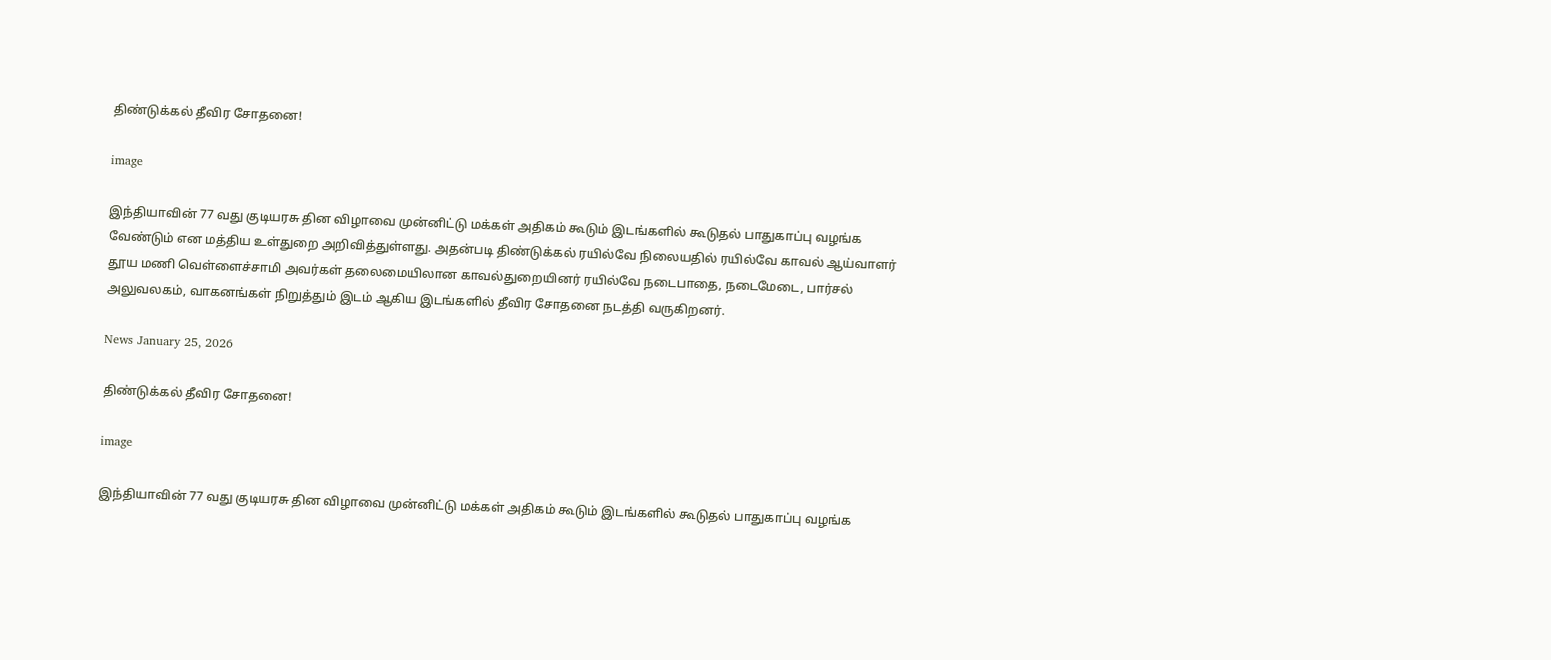திண்டுக்கல் தீவிர சோதனை!

image

இந்தியாவின் 77 வது குடியரசு தின விழாவை முன்னிட்டு மக்கள் அதிகம் கூடும் இடங்களில் கூடுதல் பாதுகாப்பு வழங்க வேண்டும் என மத்திய உள்துறை அறிவித்துள்ளது. அதன்படி திண்டுக்கல் ரயில்வே நிலையதில் ரயில்வே காவல் ஆய்வாளர் தூய மணி வெள்ளைச்சாமி அவர்கள் தலைமையிலான காவல்துறையினர் ரயில்வே நடைபாதை, நடைமேடை, பார்சல் அலுவலகம், வாகனங்கள் நிறுத்தும் இடம் ஆகிய இடங்களில் தீவிர சோதனை நடத்தி வருகிறனர்.

News January 25, 2026

திண்டுக்கல் தீவிர சோதனை!

image

இந்தியாவின் 77 வது குடியரசு தின விழாவை முன்னிட்டு மக்கள் அதிகம் கூடும் இடங்களில் கூடுதல் பாதுகாப்பு வழங்க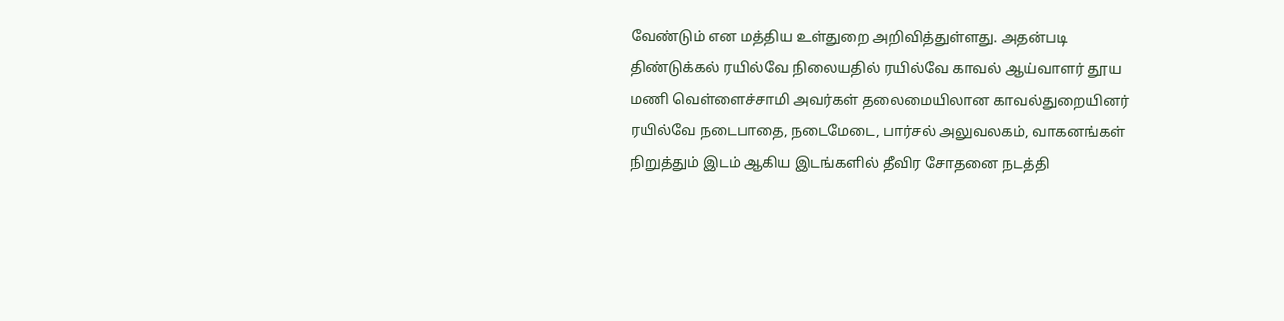வேண்டும் என மத்திய உள்துறை அறிவித்துள்ளது. அதன்படி திண்டுக்கல் ரயில்வே நிலையதில் ரயில்வே காவல் ஆய்வாளர் தூய மணி வெள்ளைச்சாமி அவர்கள் தலைமையிலான காவல்துறையினர் ரயில்வே நடைபாதை, நடைமேடை, பார்சல் அலுவலகம், வாகனங்கள் நிறுத்தும் இடம் ஆகிய இடங்களில் தீவிர சோதனை நடத்தி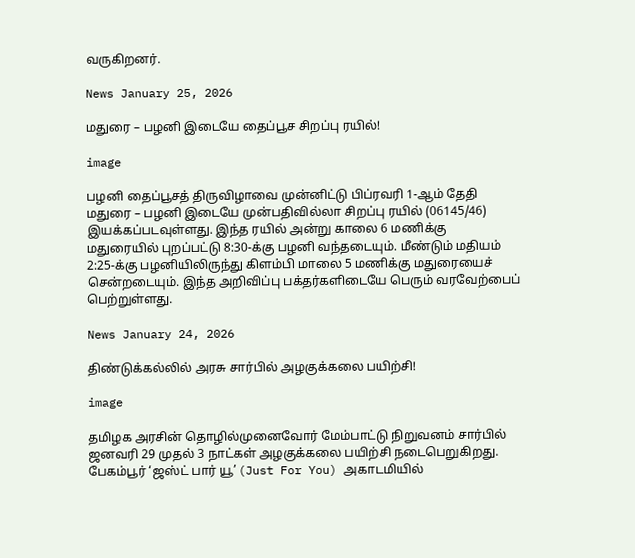வருகிறனர்.

News January 25, 2026

மதுரை – பழனி இடையே தைப்பூச சிறப்பு ரயில்!

image

பழனி தைப்பூசத் திருவிழாவை முன்னிட்டு பிப்ரவரி 1-ஆம் தேதி மதுரை – பழனி இடையே முன்பதிவில்லா சிறப்பு ரயில் (06145/46) இயக்கப்படவுள்ளது. இந்த ரயில் அன்று காலை 6 மணிக்கு மதுரையில் புறப்பட்டு 8:30-க்கு பழனி வந்தடையும். மீண்டும் மதியம் 2:25-க்கு பழனியிலிருந்து கிளம்பி மாலை 5 மணிக்கு மதுரையைச் சென்றடையும். இந்த அறிவிப்பு பக்தர்களிடையே பெரும் வரவேற்பைப் பெற்றுள்ளது.

News January 24, 2026

திண்டுக்கல்லில் அரசு சார்பில் அழகுக்கலை பயிற்சி!

image

தமிழக அரசின் தொழில்முனைவோர் மேம்பாட்டு நிறுவனம் சார்பில் ஜனவரி 29 முதல் 3 நாட்கள் அழகுக்கலை பயிற்சி நடைபெறுகிறது. பேகம்பூர் ‘ஜஸ்ட் பார் யூ’ (Just For You) அகாடமியில்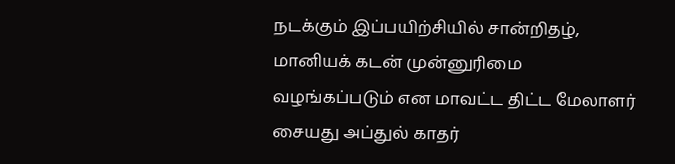நடக்கும் இப்பயிற்சியில் சான்றிதழ், மானியக் கடன் முன்னுரிமை வழங்கப்படும் என மாவட்ட திட்ட மேலாளர் சையது அப்துல் காதர்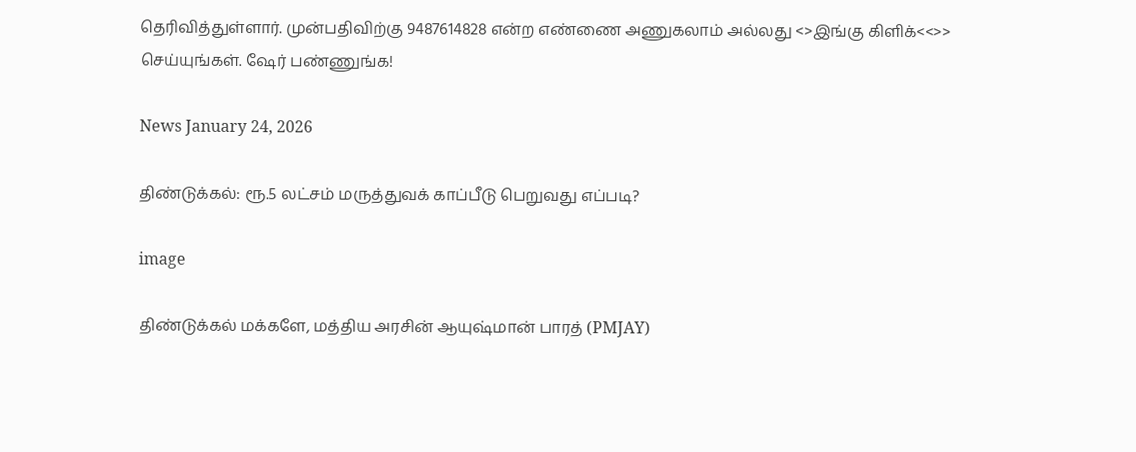தெரிவித்துள்ளார். முன்பதிவிற்கு 9487614828 என்ற எண்ணை அணுகலாம் அல்லது <>இங்கு கிளிக்<<>> செய்யுங்கள். ஷேர் பண்ணுங்க!

News January 24, 2026

திண்டுக்கல்: ரூ.5 லட்சம் மருத்துவக் காப்பீடு பெறுவது எப்படி?

image

திண்டுக்கல் மக்களே, மத்திய அரசின் ஆயுஷ்மான் பாரத் (PMJAY)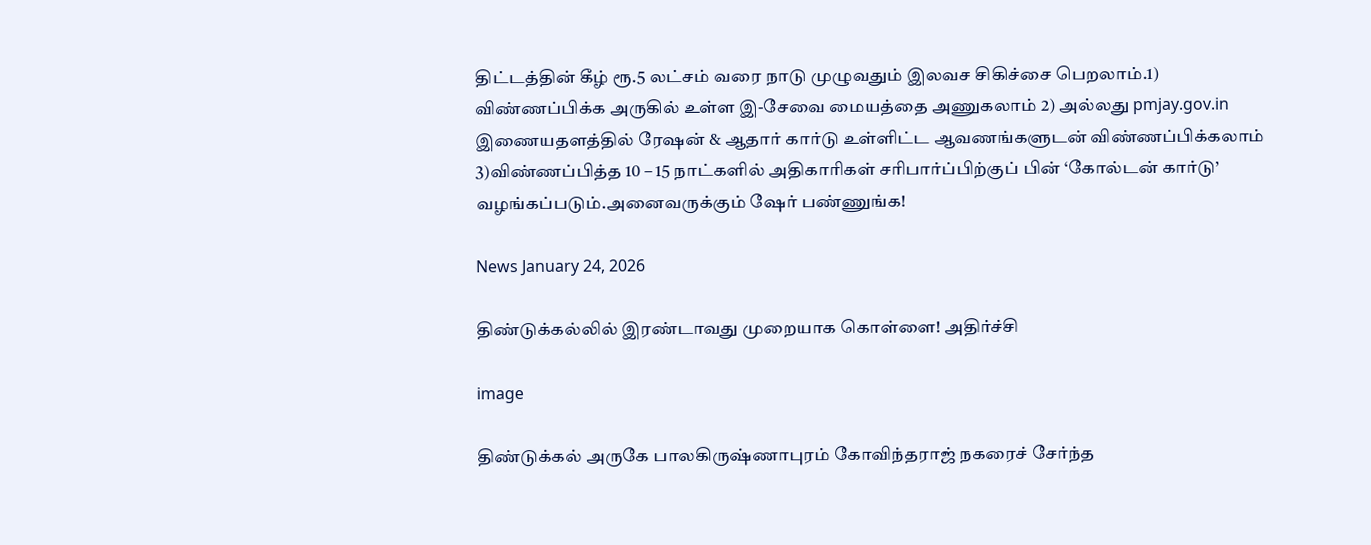திட்டத்தின் கீழ் ரூ.5 லட்சம் வரை நாடு முழுவதும் இலவச சிகிச்சை பெறலாம்.1) விண்ணப்பிக்க அருகில் உள்ள இ-சேவை மையத்தை அணுகலாம் 2) அல்லது pmjay.gov.in இணையதளத்தில் ரேஷன் & ஆதார் கார்டு உள்ளிட்ட ஆவணங்களுடன் விண்ணப்பிக்கலாம் 3)விண்ணப்பித்த 10 – 15 நாட்களில் அதிகாரிகள் சரிபார்ப்பிற்குப் பின் ‘கோல்டன் கார்டு’ வழங்கப்படும்.அனைவருக்கும் ஷேர் பண்ணுங்க!

News January 24, 2026

திண்டுக்கல்லில் இரண்டாவது முறையாக கொள்ளை! அதிர்ச்சி

image

திண்டுக்கல் அருகே பாலகிருஷ்ணாபுரம் கோவிந்தராஜ் நகரைச் சேர்ந்த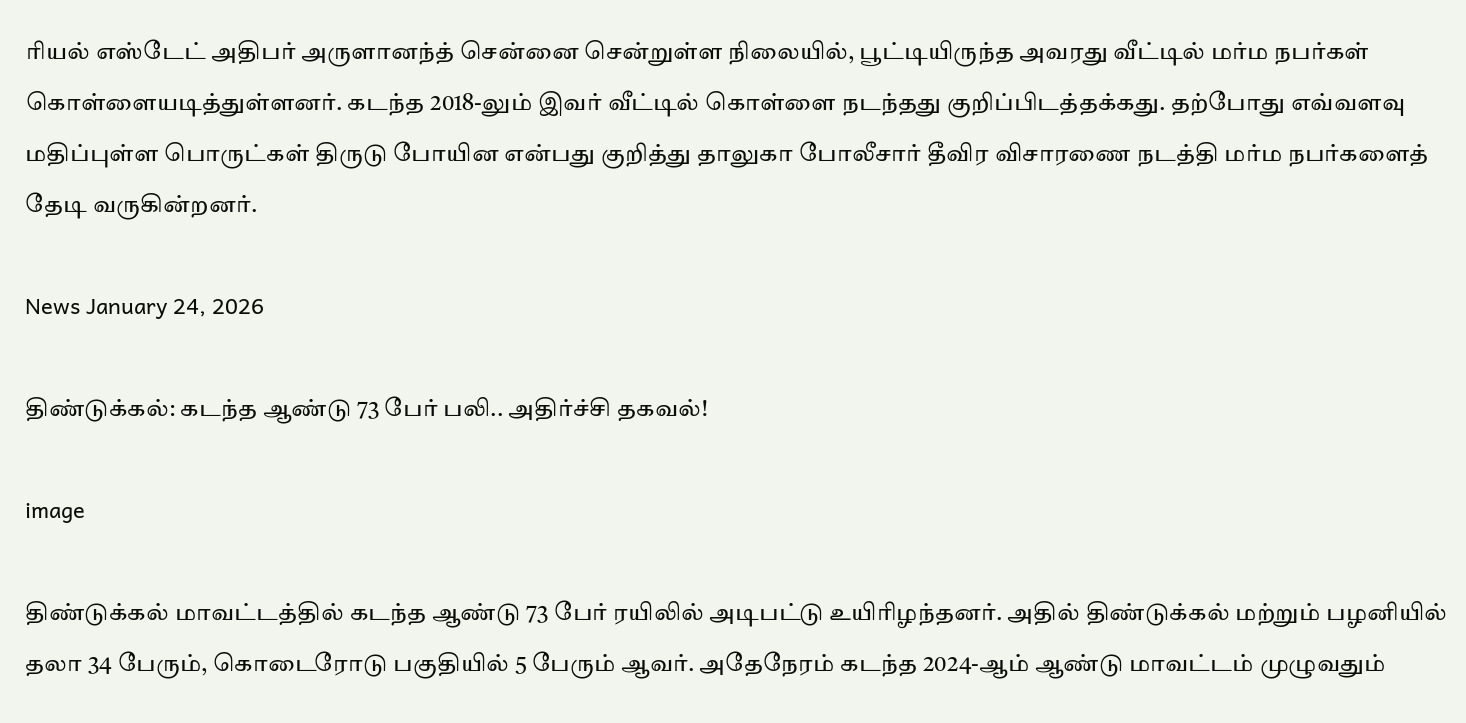ரியல் எஸ்டேட் அதிபர் அருளானந்த் சென்னை சென்றுள்ள நிலையில், பூட்டியிருந்த அவரது வீட்டில் மர்ம நபர்கள் கொள்ளையடித்துள்ளனர். கடந்த 2018-லும் இவர் வீட்டில் கொள்ளை நடந்தது குறிப்பிடத்தக்கது. தற்போது எவ்வளவு மதிப்புள்ள பொருட்கள் திருடு போயின என்பது குறித்து தாலுகா போலீசார் தீவிர விசாரணை நடத்தி மர்ம நபர்களைத் தேடி வருகின்றனர்.

News January 24, 2026

திண்டுக்கல்: கடந்த ஆண்டு 73 பேர் பலி.. அதிர்ச்சி தகவல்!

image

திண்டுக்கல் மாவட்டத்தில் கடந்த ஆண்டு 73 பேர் ரயிலில் அடிபட்டு உயிரிழந்தனர். அதில் திண்டுக்கல் மற்றும் பழனியில் தலா 34 பேரும், கொடைரோடு பகுதியில் 5 பேரும் ஆவர். அதேநேரம் கடந்த 2024-ஆம் ஆண்டு மாவட்டம் முழுவதும்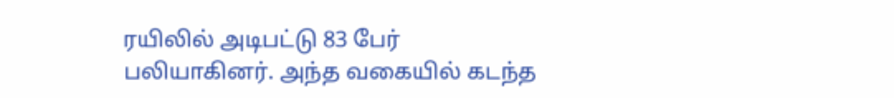ரயிலில் அடிபட்டு 83 பேர் பலியாகினர். அந்த வகையில் கடந்த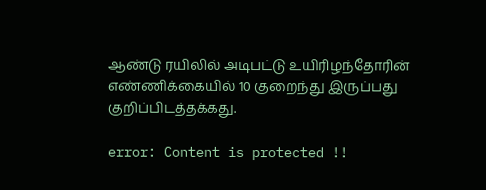ஆண்டு ரயிலில் அடிபட்டு உயிரிழந்தோரின் எண்ணிக்கையில் 10 குறைந்து இருப்பது குறிப்பிடத்தக்கது.

error: Content is protected !!